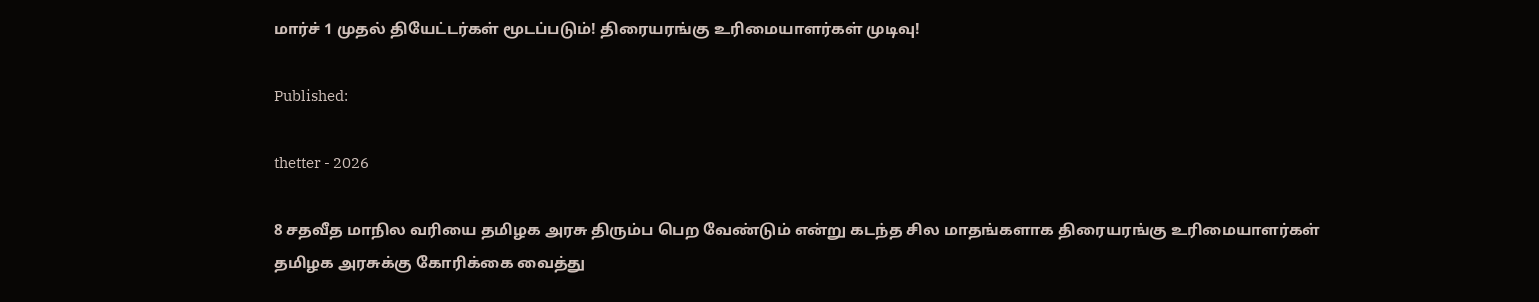மார்ச் 1 முதல் தியேட்டர்கள் மூடப்படும்! திரையரங்கு உரிமையாளர்கள் முடிவு!

Published:

thetter - 2026

8 சதவீத மாநில வரியை தமிழக அரசு திரும்ப பெற வேண்டும் என்று கடந்த சில மாதங்களாக திரையரங்கு உரிமையாளர்கள் தமிழக அரசுக்கு கோரிக்கை வைத்து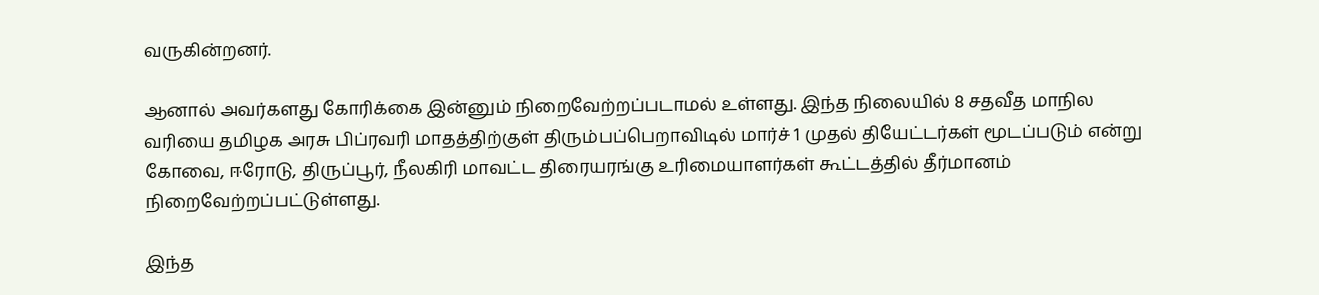வருகின்றனர்.

ஆனால் அவர்களது கோரிக்கை இன்னும் நிறைவேற்றப்படாமல் உள்ளது. இந்த நிலையில் 8 சதவீத மாநில வரியை தமிழக அரசு பிப்ரவரி மாதத்திற்குள் திரும்பப்பெறாவிடில் மார்ச் 1 முதல் தியேட்டர்கள் மூடப்படும் என்று கோவை, ஈரோடு, திருப்பூர், நீலகிரி மாவட்ட திரையரங்கு உரிமையாளர்கள் கூட்டத்தில் தீர்மானம் நிறைவேற்றப்பட்டுள்ளது.

இந்த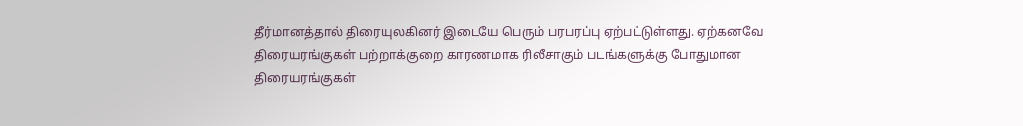தீர்மானத்தால் திரையுலகினர் இடையே பெரும் பரபரப்பு ஏற்பட்டுள்ளது. ஏற்கனவே திரையரங்குகள் பற்றாக்குறை காரணமாக ரிலீசாகும் படங்களுக்கு போதுமான திரையரங்குகள்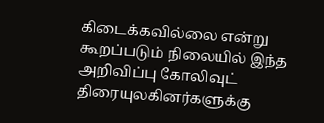கிடைக்கவில்லை என்று கூறப்படும் நிலையில் இந்த அறிவிப்பு கோலிவுட் திரையுலகினர்களுக்கு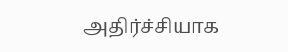அதிர்ச்சியாக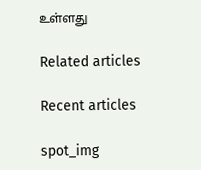உள்ளது

Related articles

Recent articles

spot_img